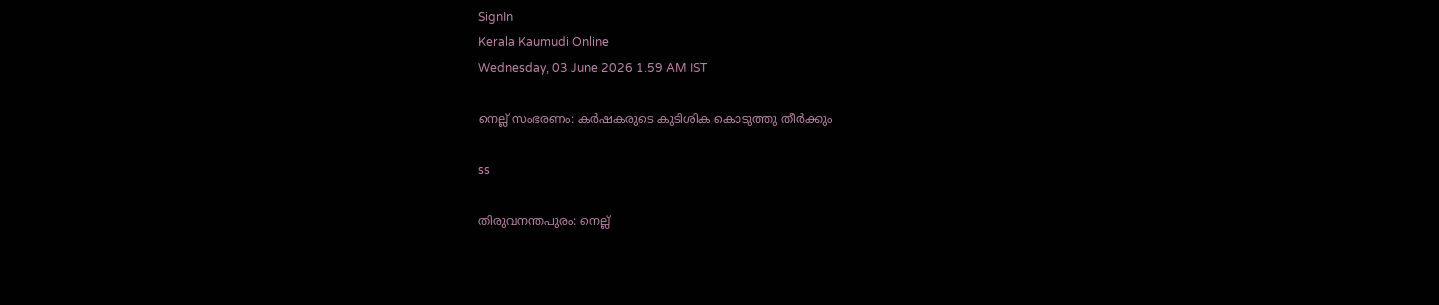SignIn
Kerala Kaumudi Online
Wednesday, 03 June 2026 1.59 AM IST

നെല്ല് സംഭരണം: കർഷകരുടെ കുടിശിക കൊടുത്തു തീർക്കും

ss

തിരുവനന്തപുരം: നെല്ല്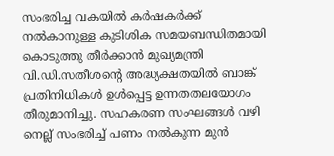സംഭരിച്ച വകയിൽ കർഷകർക്ക് നൽകാനുള്ള കുടിശിക സമയബന്ധിതമായി കൊടുത്തു തീർക്കാൻ മുഖ്യമന്ത്രി വി.ഡി.സതീശന്റെ അദ്ധ്യക്ഷതയിൽ ബാങ്ക് പ്രതിനിധികൾ ഉൾപ്പെട്ട ഉന്നതതലയോഗം തീരുമാനിച്ചു. സഹകരണ സംഘങ്ങൾ വഴി നെല്ല് സംഭരിച്ച് പണം നൽകുന്ന മുൻ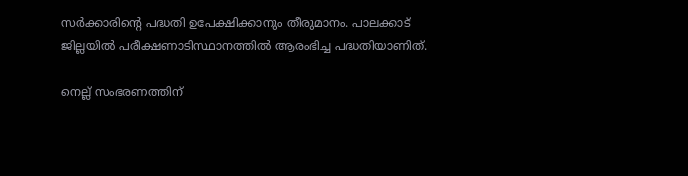സർക്കാരിന്റെ പദ്ധതി ഉപേക്ഷിക്കാനും തീരുമാനം. പാലക്കാട് ജില്ലയിൽ പരീക്ഷണാടിസ്ഥാനത്തിൽ ആരംഭിച്ച പദ്ധതിയാണിത്.

നെല്ല് സംഭരണത്തിന്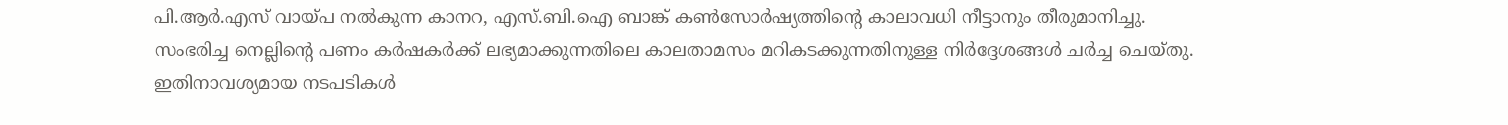പി.ആർ.എസ് വായ്പ നൽകുന്ന കാനറ, എസ്.ബി.ഐ ബാങ്ക് കൺസോർഷ്യത്തിന്റെ കാലാവധി നീട്ടാനും തീരുമാനിച്ചു. സംഭരിച്ച നെല്ലിന്റെ പണം കർഷകർക്ക് ലഭ്യമാക്കുന്നതിലെ കാലതാമസം മറികടക്കുന്നതിനുള്ള നിർദ്ദേശങ്ങൾ ചർച്ച ചെയ്തു. ഇതിനാവശ്യമായ നടപടികൾ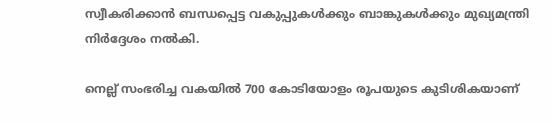സ്വീകരിക്കാൻ ബന്ധപ്പെട്ട വകുപ്പുകൾക്കും ബാങ്കുകൾക്കും മുഖ്യമന്ത്രി നിർദ്ദേശം നൽകി.

നെല്ല് സംഭരിച്ച വകയിൽ 700 കോടിയോളം രൂപയുടെ കുടിശികയാണ്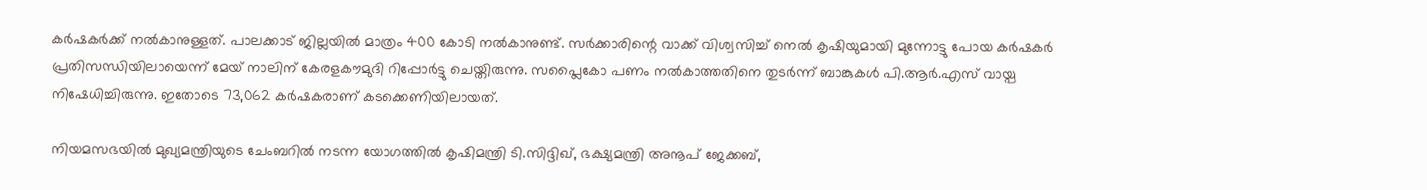കർഷകർക്ക് നൽകാനുള്ളത്. പാലക്കാട് ജില്ലയിൽ മാത്രം 400 കോടി നൽകാനുണ്ട്. സർക്കാരിന്റെ വാക്ക് വിശ്വസിച്ച് നെൽ കൃഷിയുമായി മുന്നോട്ടു പോയ കർഷകർ പ്രതിസന്ധിയിലായെന്ന് മേയ് നാലിന് കേരളകൗമുദി റിപ്പോർട്ടു ചെയ്തിരുന്നു. സപ്ലൈകോ പണം നൽകാത്തതിനെ തുടർന്ന് ബാങ്കുകൾ പി.ആർ.എസ് വായ്പ നിഷേധിച്ചിരുന്നു. ഇതോടെ 73,062 കർഷകരാണ് കടക്കെണിയിലായത്.

നിയമസഭയിൽ മുഖ്യമന്ത്രിയുടെ ചേംബറിൽ നടന്ന യോഗത്തിൽ കൃഷിമന്ത്രി ടി.സിദ്ദിഖ്, ഭക്ഷ്യമന്ത്രി അനൂപ് ജേക്കബ്,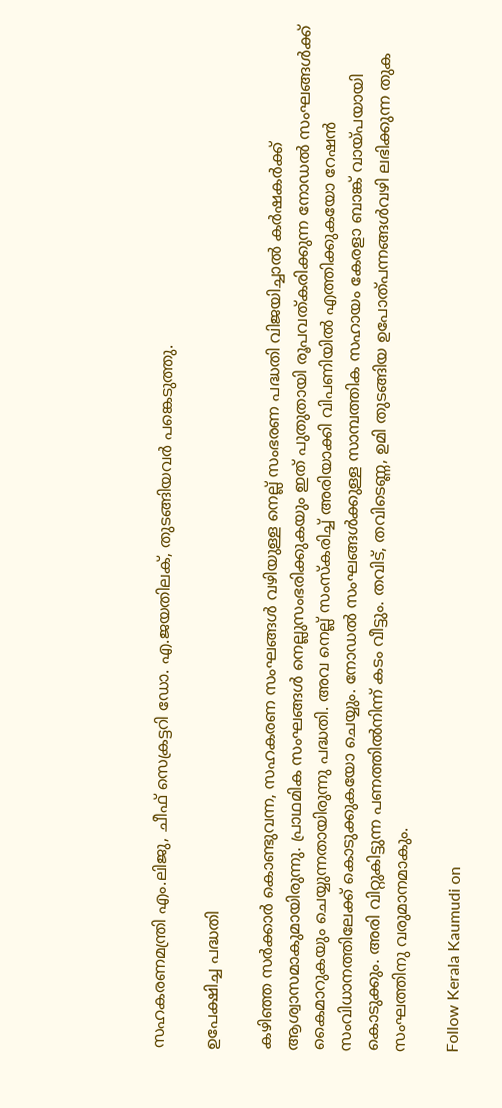സഹകരണമന്ത്രി എം.ലിജു, ചീഫ് സെക്രട്ടറി ഡോ. എ.ജയതിലക്, തുടങ്ങിയവർ പങ്കെടുത്തു.

ഉപേക്ഷിച്ച പദ്ധതി

കഴിഞ്ഞ സർക്കാർ കൊണ്ടുവന്ന, സഹകരണ സംഘങ്ങൾ വഴിയുള്ള നെല്ല് സംഭരണ പദ്ധതി വിജയിച്ചാൽ കർഷകർക്ക് ആശ്വാസമാകുമായിരുന്നു. പ്രാഥമിക സംഘങ്ങൾ നെല്ലുസംഭരിക്കുകയും ഇത് പുതുതായി രൂപവത്കരിക്കുന്ന നോഡൽ സംഘങ്ങൾക്ക് കൈമാറുകയും ചെയ്യുന്നതായിരുന്നു പദ്ധതി. അവ നെല്ല് സംസ്‌കരിച്ച് അരിയാക്കി വിപണിയിൽ എത്തിക്കുകയോ റേഷൻ സംവിധാനത്തിലേക്ക് കൊടുക്കുകയോ ചെയ്യും. നോഡൽ സംഘങ്ങൾക്കുള്ള സാമ്പത്തിക സഹായം കേരളാ ബാങ്ക് വായ്പയായി കൊടുക്കും. അരി വിറ്റുകിട്ടുന്ന പണത്തിൽനിന്ന് കടം വീട്ടും. തവിട്, തവിടെണ്ണ, ഉമി തുടങ്ങിയ ഉപോത്പന്നങ്ങൾവഴി ലഭിക്കുന്ന തുക സംഘത്തിനു വരുമാനമാകും.

Follow Kerala Kaumudi on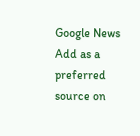Google News Add as a preferred source on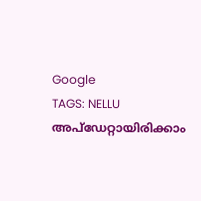Google
TAGS: NELLU
അപ്ഡേറ്റായിരിക്കാം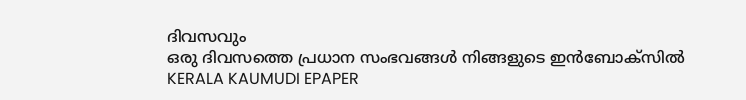ദിവസവും
ഒരു ദിവസത്തെ പ്രധാന സംഭവങ്ങൾ നിങ്ങളുടെ ഇൻബോക്സിൽ
KERALA KAUMUDI EPAPER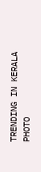TRENDING IN KERALA
PHOTO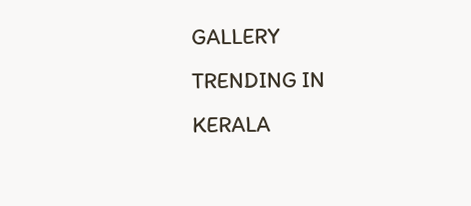GALLERY
TRENDING IN KERALA